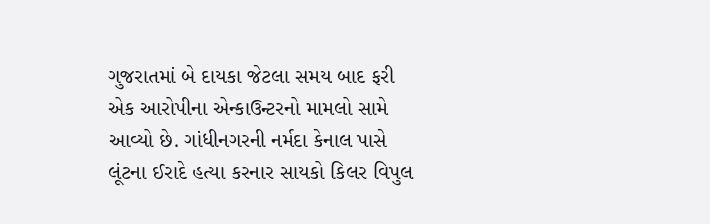ગુજરાતમાં બે દાયકા જેટલા સમય બાદ ફરી એક આરોપીના એન્કાઉન્ટરનો મામલો સામે આવ્યો છે. ગાંધીનગરની નર્મદા કેનાલ પાસે લૂંટના ઈરાદે હત્યા કરનાર સાયકો કિલર વિપુલ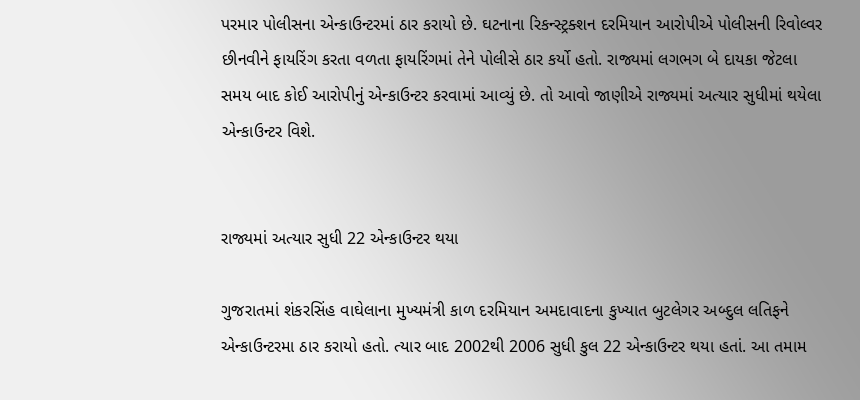પરમાર પોલીસના એન્કાઉન્ટરમાં ઠાર કરાયો છે. ઘટનાના રિકન્સ્ટ્રક્શન દરમિયાન આરોપીએ પોલીસની રિવોલ્વર છીનવીને ફાયરિંગ કરતા વળતા ફાયરિંગમાં તેને પોલીસે ઠાર કર્યો હતો. રાજ્યમાં લગભગ બે દાયકા જેટલા સમય બાદ કોઈ આરોપીનું એન્કાઉન્ટર કરવામાં આવ્યું છે. તો આવો જાણીએ રાજ્યમાં અત્યાર સુધીમાં થયેલા એન્કાઉન્ટર વિશે.


રાજ્યમાં અત્યાર સુધી 22 એન્કાઉન્ટર થયા

ગુજરાતમાં શંકરસિંહ વાઘેલાના મુખ્યમંત્રી કાળ દરમિયાન અમદાવાદના કુખ્યાત બુટલેગર અબ્દુલ લતિફને એન્કાઉન્ટરમા ઠાર કરાયો હતો. ત્યાર બાદ 2002થી 2006 સુધી કુલ 22 એન્કાઉન્ટર થયા હતાં. આ તમામ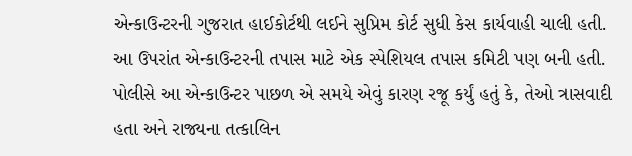એન્કાઉન્ટરની ગુજરાત હાઈકોર્ટથી લઈને સુપ્રિમ કોર્ટ સુધી કેસ કાર્યવાહી ચાલી હતી. આ ઉપરાંત એન્કાઉન્ટરની તપાસ માટે એક સ્પેશિયલ તપાસ કમિટી પણ બની હતી. પોલીસે આ એન્કાઉન્ટર પાછળ એ સમયે એવું કારણ રજૂ કર્યું હતું કે, તેઓ ત્રાસવાદી હતા અને રાજ્યના તત્કાલિન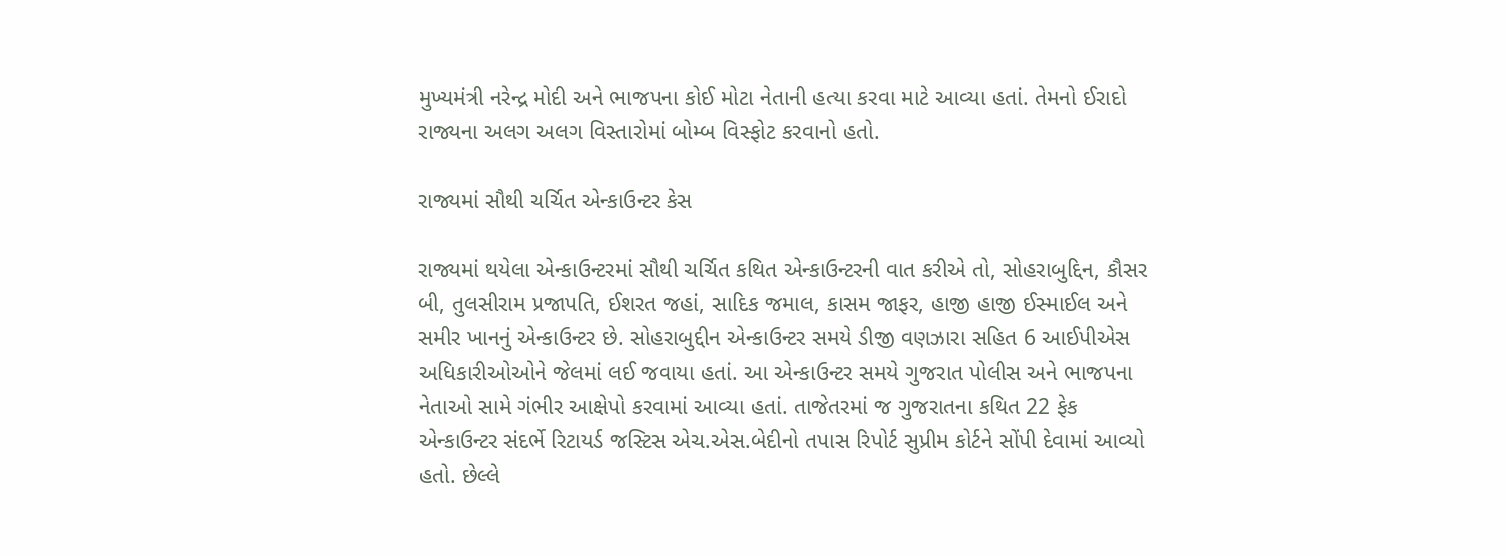મુખ્યમંત્રી નરેન્દ્ર મોદી અને ભાજપના કોઈ મોટા નેતાની હત્યા કરવા માટે આવ્યા હતાં. તેમનો ઈરાદો રાજ્યના અલગ અલગ વિસ્તારોમાં બોમ્બ વિસ્ફોટ કરવાનો હતો.

રાજ્યમાં સૌથી ચર્ચિત એન્કાઉન્ટર કેસ

રાજ્યમાં થયેલા એન્કાઉન્ટરમાં સૌથી ચર્ચિત કથિત એન્કાઉન્ટરની વાત કરીએ તો, સોહરાબુદ્દિન, કૌસર બી, તુલસીરામ પ્રજાપતિ, ઈશરત જહાં, સાદિક જમાલ, કાસમ જાફર, હાજી હાજી ઈસ્માઈલ અને સમીર ખાનનું એન્કાઉન્ટર છે. સોહરાબુદ્દીન એન્કાઉન્ટર સમયે ડીજી વણઝારા સહિત 6 આઈપીએસ અધિકારીઓઓને જેલમાં લઈ જવાયા હતાં. આ એન્કાઉન્ટર સમયે ગુજરાત પોલીસ અને ભાજપના નેતાઓ સામે ગંભીર આક્ષેપો કરવામાં આવ્યા હતાં. તાજેતરમાં જ ગુજરાતના કથિત 22 ફેક એન્કાઉન્ટર સંદર્ભે રિટાયર્ડ જસ્ટિસ એચ.એસ.બેદીનો તપાસ રિપોર્ટ સુપ્રીમ કોર્ટને સોંપી દેવામાં આવ્યો હતો. છેલ્લે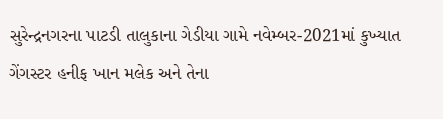સુરેન્દ્રનગરના પાટડી તાલુકાના ગેડીયા ગામે નવેમ્બર-2021માં કુખ્યાત ગેંગસ્ટર હનીફ ખાન મલેક અને તેના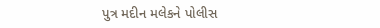પુત્ર મદીન મલેકને પોલીસ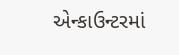એન્કાઉન્ટરમાં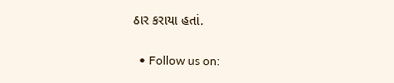ઠાર કરાયા હતાં.

  • Follow us on: